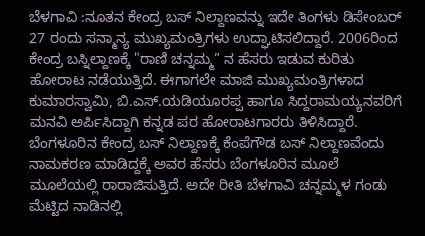ಬೆಳಗಾವಿ :ನೂತನ ಕೇಂದ್ರ ಬಸ್ ನಿಲ್ದಾಣವನ್ನು ಇದೇ ತಿಂಗಳು ಡಿಸೇಂಬರ್ 27 ರಂದು ಸನ್ಮಾನ್ಯ ಮುಖ್ಯಮಂತ್ರಿಗಳು ಉದ್ಘಾಟಿಸಲಿದ್ದಾರೆ. 2006ರಿಂದ ಕೇಂದ್ರ ಬಸ್ನಿಲ್ದಾಣಕ್ಕೆ "ರಾಣಿ ಚನ್ನಮ್ಮ” ನ ಹೆಸರು ಇಡುವ ಕುರಿತು ಹೋರಾಟ ನಡೆಯುತ್ತಿದೆ. ಈಗಾಗಲೇ ಮಾಜಿ ಮುಖ್ಯಮಂತ್ರಿಗಳಾದ ಕುಮಾರಸ್ವಾಮಿ, ಬಿ.ಎಸ್.ಯಡಿಯೂರಪ್ಪ ಹಾಗೂ ಸಿದ್ದರಾಮಯ್ಯನವರಿಗೆ ಮನವಿ ಅರ್ಪಿಸಿದ್ದಾಗಿ ಕನ್ನಡ ಪರ ಹೋರಾಟಗಾರರು ತಿಳಿಸಿದ್ದಾರೆ.
ಬೆಂಗಳೂರಿನ ಕೇಂದ್ರ ಬಸ್ ನಿಲ್ದಾಣಕ್ಕೆ ಕೆಂಪೆಗೌಡ ಬಸ್ ನಿಲ್ದಾಣವೆಂದು ನಾಮಕರಣ ಮಾಡಿದ್ದಕ್ಕೆ ಅವರ ಹೆಸರು ಬೆಂಗಳೂರಿನ ಮೂಲೆ ಮೂಲೆಯಲ್ಲಿ ರಾರಾಜಿಸುತ್ತಿದೆ. ಅದೇ ರೀತಿ ಬೆಳಗಾವಿ ಚನ್ನಮ್ಮಳ ಗಂಡು ಮೆಟ್ಟಿದ ನಾಡಿನಲ್ಲಿ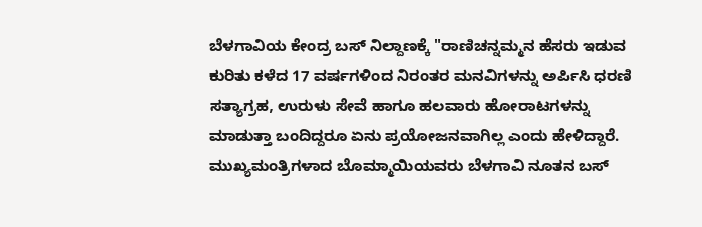ಬೆಳಗಾವಿಯ ಕೇಂದ್ರ ಬಸ್ ನಿಲ್ದಾಣಕ್ಕೆ "ರಾಣಿಚನ್ನಮ್ಮನ ಹೆಸರು ಇಡುವ ಕುರಿತು ಕಳೆದ 17 ವರ್ಷಗಳಿಂದ ನಿರಂತರ ಮನವಿಗಳನ್ನು ಅರ್ಪಿಸಿ ಧರಣಿ ಸತ್ಯಾಗ್ರಹ, ಉರುಳು ಸೇವೆ ಹಾಗೂ ಹಲವಾರು ಹೋರಾಟಗಳನ್ನು ಮಾಡುತ್ತಾ ಬಂದಿದ್ದರೂ ಏನು ಪ್ರಯೋಜನವಾಗಿಲ್ಲ ಎಂದು ಹೇಳಿದ್ದಾರೆ.
ಮುಖ್ಯಮಂತ್ರಿಗಳಾದ ಬೊಮ್ಮಾಯಿಯವರು ಬೆಳಗಾವಿ ನೂತನ ಬಸ್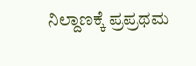ನಿಲ್ದಾಣಕ್ಕೆ ಪ್ರಪ್ರಥಮ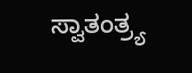ಸ್ವಾತಂತ್ರ್ಯ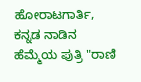ಹೋರಾಟಗಾರ್ತಿ, ಕನ್ನಡ ನಾಡಿನ ಹೆಮ್ಮೆಯ ಪುತ್ರಿ "ರಾಣಿ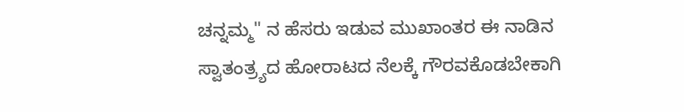ಚನ್ನಮ್ಮ" ನ ಹೆಸರು ಇಡುವ ಮುಖಾಂತರ ಈ ನಾಡಿನ ಸ್ವಾತಂತ್ರ್ಯದ ಹೋರಾಟದ ನೆಲಕ್ಕೆ ಗೌರವಕೊಡಬೇಕಾಗಿ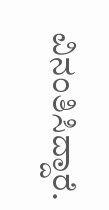ವಿನಂತಿಸಿದ್ದಾರೆ.